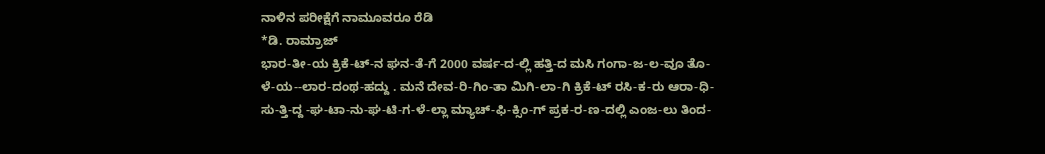ನಾಳಿನ ಪರೀಕ್ಷೆಗೆ ನಾಮೂವರೂ ರೆಡಿ
*ಡಿ. ರಾಮ್ರಾಜ್
ಭಾರ-ತೀ-ಯ ಕ್ರಿಕೆ-ಟ್-ನ ಘನ-ತೆ-ಗೆ 2000 ವರ್ಷ-ದ-ಲ್ಲಿ ಹತ್ತಿ-ದ ಮಸಿ ಗಂಗಾ-ಜ-ಲ-ವೂ ತೊ-ಳೆ-ಯ--ಲಾರ-ದಂಥ-ಹದ್ದು . ಮನೆ ದೇವ-ರಿ-ಗಿಂ-ತಾ ಮಿಗಿ-ಲಾ-ಗಿ ಕ್ರಿಕೆ-ಟ್ ರಸಿ-ಕ-ರು ಆರಾ-ಧಿ-ಸು-ತ್ತಿ-ದ್ದ -ಘ-ಟಾ-ನು-ಘ-ಟಿ-ಗ-ಳೆ-ಲ್ಲಾ ಮ್ಯಾಚ್-ಫಿ-ಕ್ಸಿಂ-ಗ್ ಪ್ರಕ-ರ-ಣ-ದಲ್ಲಿ ಎಂಜ-ಲು ತಿಂದ-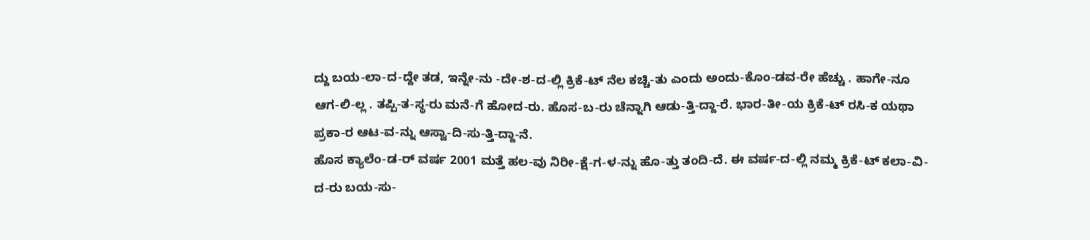ದ್ದು ಬಯ-ಲಾ-ದ-ದ್ದೇ ತಡ, ಇನ್ನೇ-ನು -ದೇ-ಶ-ದ-ಲ್ಲಿ ಕ್ರಿಕೆ-ಟ್ ನೆಲ ಕಚ್ಚಿ-ತು ಎಂದು ಅಂದು-ಕೊಂ-ಡವ-ರೇ ಹೆಚ್ಚು . ಹಾಗೇ-ನೂ ಆಗ-ಲಿ-ಲ್ಲ . ತಪ್ಪಿ-ತ-ಸ್ಥ-ರು ಮನೆ-ಗೆ ಹೋದ-ರು. ಹೊಸ-ಬ-ರು ಚೆನ್ನಾಗಿ ಆಡು-ತ್ತಿ-ದ್ದಾ-ರೆ. ಭಾರ-ತೀ-ಯ ಕ್ರಿಕೆ-ಟ್ ರಸಿ-ಕ ಯಥಾ ಪ್ರಕಾ-ರ ಆಟ-ವ-ನ್ನು ಆಸ್ವಾ-ದಿ-ಸು-ತ್ತಿ-ದ್ದಾ-ನೆ.
ಹೊಸ ಕ್ಯಾಲೆಂ-ಡ-ರ್ ವರ್ಷ 2001 ಮತ್ತೆ ಹಲ-ವು ನಿರೀ-ಕ್ಷೆ-ಗ-ಳ-ನ್ನು ಹೊ-ತ್ತು ತಂದಿ-ದೆ. ಈ ವರ್ಷ-ದ-ಲ್ಲಿ ನಮ್ಮ ಕ್ರಿಕೆ-ಟ್ ಕಲಾ-ವಿ-ದ-ರು ಬಯ-ಸು-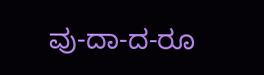ವು-ದಾ-ದ-ರೂ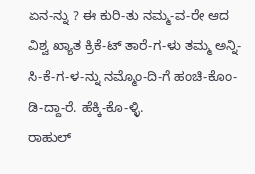ಏನ-ನ್ನು ? ಈ ಕುರಿ-ತು ನಮ್ಮ-ವ-ರೇ ಆದ ವಿಶ್ವ ಖ್ಯಾತ ಕ್ರಿಕೆ-ಟ್ ತಾರೆ-ಗ-ಳು ತಮ್ಮ ಅನ್ನಿ-ಸಿ-ಕೆ-ಗ-ಳ-ನ್ನು ನಮ್ಮೊಂ-ದಿ-ಗೆ ಹಂಚಿ-ಕೊಂ-ಡಿ-ದ್ದಾ-ರೆ. ಹೆಕ್ಕಿ-ಕೊ-ಳ್ಳಿ.
ರಾಹುಲ್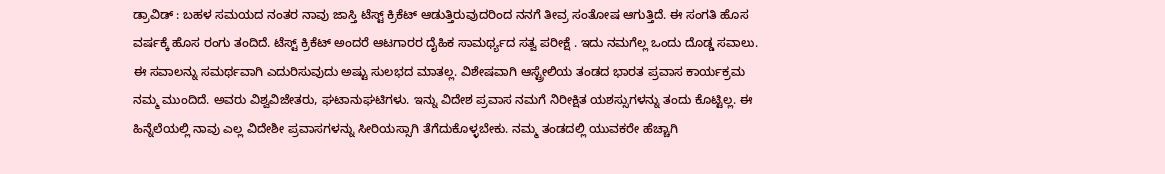ಡ್ರಾವಿಡ್ : ಬಹಳ ಸಮಯದ ನಂತರ ನಾವು ಜಾಸ್ತಿ ಟೆಸ್ಟ್ ಕ್ರಿಕೆಟ್ ಆಡುತ್ತಿರುವುದರಿಂದ ನನಗೆ ತೀವ್ರ ಸಂತೋಷ ಆಗುತ್ತಿದೆ. ಈ ಸಂಗತಿ ಹೊಸ ವರ್ಷಕ್ಕೆ ಹೊಸ ರಂಗು ತಂದಿದೆ. ಟೆಸ್ಟ್ ಕ್ರಿಕೆಟ್ ಅಂದರೆ ಆಟಗಾರರ ದೈಹಿಕ ಸಾಮರ್ಥ್ಯದ ಸತ್ವ ಪರೀಕ್ಷೆ . ಇದು ನಮಗೆಲ್ಲ ಒಂದು ದೊಡ್ಡ ಸವಾಲು. ಈ ಸವಾಲನ್ನು ಸಮರ್ಥವಾಗಿ ಎದುರಿಸುವುದು ಅಷ್ಟು ಸುಲಭದ ಮಾತಲ್ಲ. ವಿಶೇಷವಾಗಿ ಆಸ್ಟ್ರೇಲಿಯ ತಂಡದ ಭಾರತ ಪ್ರವಾಸ ಕಾರ್ಯಕ್ರಮ ನಮ್ಮ ಮುಂದಿದೆ. ಅವರು ವಿಶ್ವವಿಜೇತರು, ಘಟಾನುಘಟಿಗಳು. ಇನ್ನು ವಿದೇಶ ಪ್ರವಾಸ ನಮಗೆ ನಿರೀಕ್ಷಿತ ಯಶಸ್ಸುಗಳನ್ನು ತಂದು ಕೊಟ್ಟಿಲ್ಲ. ಈ ಹಿನ್ನೆಲೆಯಲ್ಲಿ ನಾವು ಎಲ್ಲ ವಿದೇಶೀ ಪ್ರವಾಸಗಳನ್ನು ಸೀರಿಯಸ್ಸಾಗಿ ತೆಗೆದುಕೊಳ್ಳಬೇಕು. ನಮ್ಮ ತಂಡದಲ್ಲಿ ಯುವಕರೇ ಹೆಚ್ಚಾಗಿ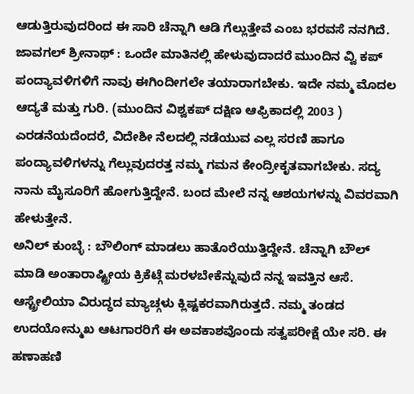ಆಡುತ್ತಿರುವುದರಿಂದ ಈ ಸಾರಿ ಚೆನ್ನಾಗಿ ಆಡಿ ಗೆಲ್ಲುತ್ತೇವೆ ಎಂಬ ಭರವಸೆ ನನಗಿದೆ.
ಜಾವಗಲ್ ಶ್ರೀನಾಥ್ : ಒಂದೇ ಮಾತಿನಲ್ಲಿ ಹೇಳುವುದಾದರೆ ಮುಂದಿನ ವ್ವಿ ಕಪ್ ಪಂದ್ಯಾವಳಿಗಳಿಗೆ ನಾವು ಈಗಿಂದೀಗಲೇ ತಯಾರಾಗಬೇಕು. ಇದೇ ನಮ್ಮ ಮೊದಲ ಆದ್ಯತೆ ಮತ್ತು ಗುರಿ. (ಮುಂದಿನ ವಿಶ್ವಕಪ್ ದಕ್ಷಿಣ ಆಫ್ರಿಕಾದಲ್ಲಿ 2003 ) ಎರಡನೆಯದೆಂದರೆ, ವಿದೇಶೀ ನೆಲದಲ್ಲಿ ನಡೆಯುವ ಎಲ್ಲ ಸರಣಿ ಹಾಗೂ ಪಂದ್ಯಾವಳಿಗಳನ್ನು ಗೆಲ್ಲುವುದರತ್ತ ನಮ್ಮ ಗಮನ ಕೇಂದ್ರೀಕೃತವಾಗಬೇಕು. ಸದ್ಯ ನಾನು ಮೈಸೂರಿಗೆ ಹೋಗುತ್ತಿದ್ದೇನೆ. ಬಂದ ಮೇಲೆ ನನ್ನ ಆಶಯಗಳನ್ನು ವಿವರವಾಗಿ ಹೇಳುತ್ತೇನೆ.
ಅನಿಲ್ ಕುಂಬ್ಳೆ : ಬೌಲಿಂಗ್ ಮಾಡಲು ಹಾತೊರೆಯುತ್ತಿದ್ದೇನೆ. ಚೆನ್ನಾಗಿ ಬೌಲ್ ಮಾಡಿ ಅಂತಾರಾಷ್ಟ್ರೀಯ ಕ್ರಿಕೆಟ್ಗೆ ಮರಳಬೇಕೆನ್ನುವುದೆ ನನ್ನ ಇವತ್ತಿನ ಆಸೆ. ಆಸ್ಟ್ರೇಲಿಯಾ ವಿರುದ್ಧದ ಮ್ಯಾಚ್ಗಳು ಕ್ಲಿಷ್ಟಕರವಾಗಿರುತ್ತದೆ. ನಮ್ಮ ತಂಡದ ಉದಯೋನ್ಮುಖ ಆಟಗಾರರಿಗೆ ಈ ಅವಕಾಶವೊಂದು ಸತ್ವಪರೀಕ್ಷೆ ಯೇ ಸರಿ. ಈ ಹಣಾಹಣಿ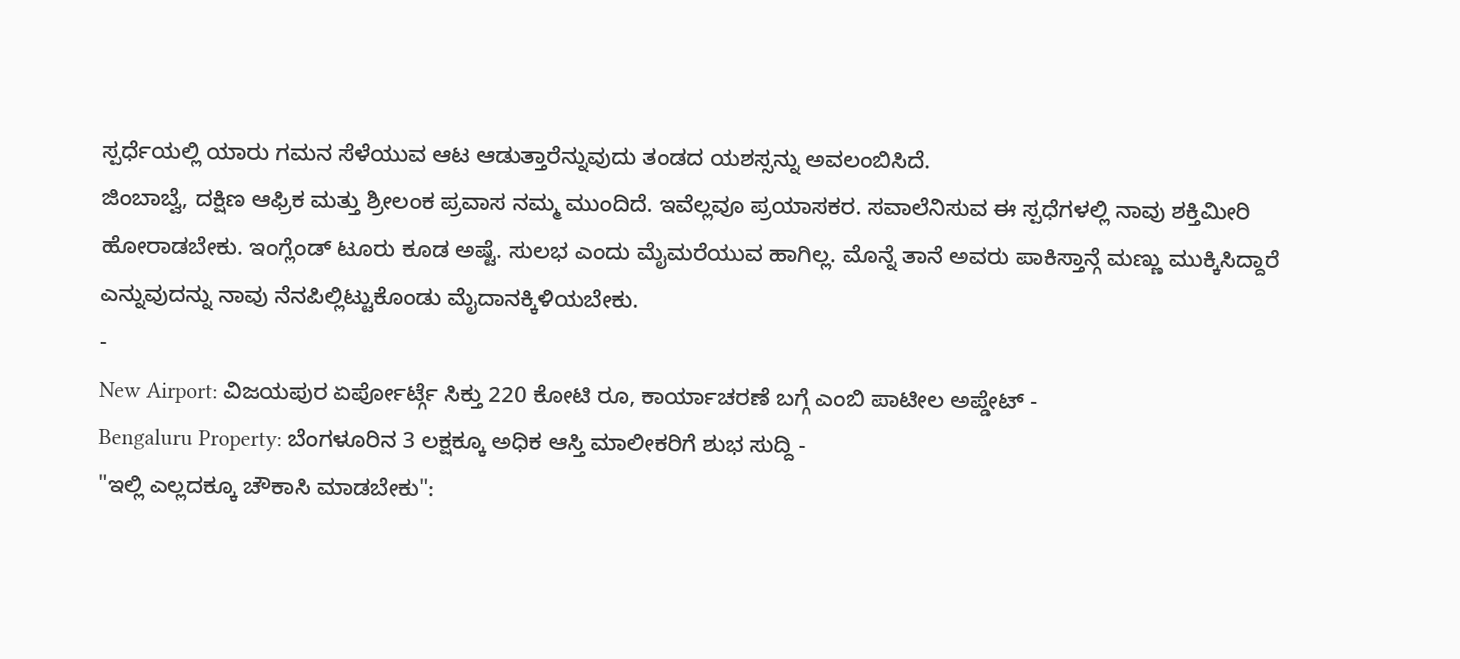ಸ್ಪರ್ಧೆಯಲ್ಲಿ ಯಾರು ಗಮನ ಸೆಳೆಯುವ ಆಟ ಆಡುತ್ತಾರೆನ್ನುವುದು ತಂಡದ ಯಶಸ್ಸನ್ನು ಅವಲಂಬಿಸಿದೆ.
ಜಿಂಬಾಬ್ವೆ, ದಕ್ಷಿಣ ಆಫ್ರಿಕ ಮತ್ತು ಶ್ರೀಲಂಕ ಪ್ರವಾಸ ನಮ್ಮ ಮುಂದಿದೆ. ಇವೆಲ್ಲವೂ ಪ್ರಯಾಸಕರ. ಸವಾಲೆನಿಸುವ ಈ ಸ್ಪಧೆಗಳಲ್ಲಿ ನಾವು ಶಕ್ತಿಮೀರಿ ಹೋರಾಡಬೇಕು. ಇಂಗ್ಲೆಂಡ್ ಟೂರು ಕೂಡ ಅಷ್ಟೆ. ಸುಲಭ ಎಂದು ಮೈಮರೆಯುವ ಹಾಗಿಲ್ಲ. ಮೊನ್ನೆ ತಾನೆ ಅವರು ಪಾಕಿಸ್ತಾನ್ಗೆ ಮಣ್ಣು ಮುಕ್ಕಿಸಿದ್ದಾರೆ ಎನ್ನುವುದನ್ನು ನಾವು ನೆನಪಿಲ್ಲಿಟ್ಟುಕೊಂಡು ಮೈದಾನಕ್ಕಿಳಿಯಬೇಕು.
-
New Airport: ವಿಜಯಪುರ ಏರ್ಪೋರ್ಟ್ಗೆ ಸಿಕ್ತು 220 ಕೋಟಿ ರೂ, ಕಾರ್ಯಾಚರಣೆ ಬಗ್ಗೆ ಎಂಬಿ ಪಾಟೀಲ ಅಪ್ಡೇಟ್ -
Bengaluru Property: ಬೆಂಗಳೂರಿನ 3 ಲಕ್ಷಕ್ಕೂ ಅಧಿಕ ಆಸ್ತಿ ಮಾಲೀಕರಿಗೆ ಶುಭ ಸುದ್ದಿ -
"ಇಲ್ಲಿ ಎಲ್ಲದಕ್ಕೂ ಚೌಕಾಸಿ ಮಾಡಬೇಕು":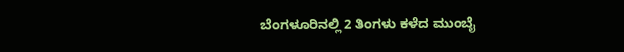ಬೆಂಗಳೂರಿನಲ್ಲಿ 2 ತಿಂಗಳು ಕಳೆದ ಮುಂಬೈ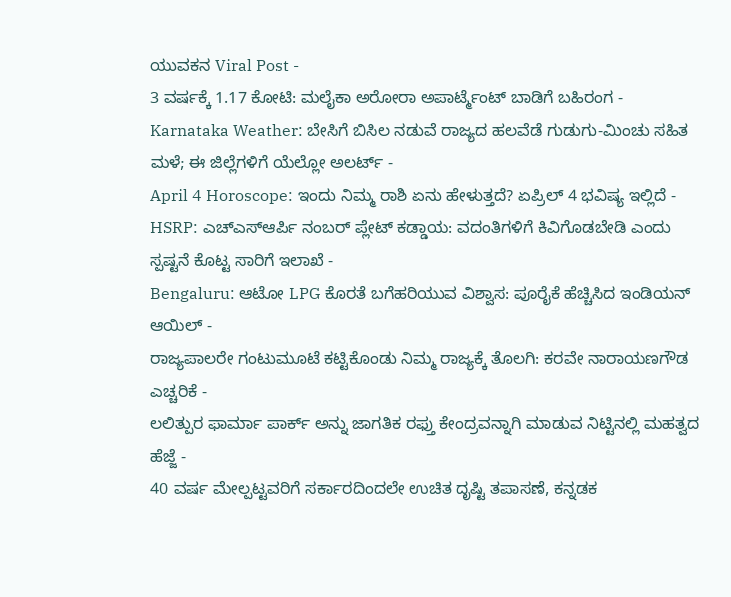ಯುವಕನ Viral Post -
3 ವರ್ಷಕ್ಕೆ 1.17 ಕೋಟಿ: ಮಲೈಕಾ ಅರೋರಾ ಅಪಾರ್ಟ್ಮೆಂಟ್ ಬಾಡಿಗೆ ಬಹಿರಂಗ -
Karnataka Weather: ಬೇಸಿಗೆ ಬಿಸಿಲ ನಡುವೆ ರಾಜ್ಯದ ಹಲವೆಡೆ ಗುಡುಗು-ಮಿಂಚು ಸಹಿತ ಮಳೆ; ಈ ಜಿಲ್ಲೆಗಳಿಗೆ ಯೆಲ್ಲೋ ಅಲರ್ಟ್ -
April 4 Horoscope: ಇಂದು ನಿಮ್ಮ ರಾಶಿ ಏನು ಹೇಳುತ್ತದೆ? ಏಪ್ರಿಲ್ 4 ಭವಿಷ್ಯ ಇಲ್ಲಿದೆ -
HSRP: ಎಚ್ಎಸ್ಆರ್ಪಿ ನಂಬರ್ ಪ್ಲೇಟ್ ಕಡ್ಡಾಯ: ವದಂತಿಗಳಿಗೆ ಕಿವಿಗೊಡಬೇಡಿ ಎಂದು ಸ್ಪಷ್ಟನೆ ಕೊಟ್ಟ ಸಾರಿಗೆ ಇಲಾಖೆ -
Bengaluru: ಆಟೋ LPG ಕೊರತೆ ಬಗೆಹರಿಯುವ ವಿಶ್ವಾಸ: ಪೂರೈಕೆ ಹೆಚ್ಚಿಸಿದ ಇಂಡಿಯನ್ ಆಯಿಲ್ -
ರಾಜ್ಯಪಾಲರೇ ಗಂಟುಮೂಟೆ ಕಟ್ಟಿಕೊಂಡು ನಿಮ್ಮ ರಾಜ್ಯಕ್ಕೆ ತೊಲಗಿ: ಕರವೇ ನಾರಾಯಣಗೌಡ ಎಚ್ಚರಿಕೆ -
ಲಲಿತ್ಪುರ ಫಾರ್ಮಾ ಪಾರ್ಕ್ ಅನ್ನು ಜಾಗತಿಕ ರಫ್ತು ಕೇಂದ್ರವನ್ನಾಗಿ ಮಾಡುವ ನಿಟ್ಟಿನಲ್ಲಿ ಮಹತ್ವದ ಹೆಜ್ಜೆ -
40 ವರ್ಷ ಮೇಲ್ಪಟ್ಟವರಿಗೆ ಸರ್ಕಾರದಿಂದಲೇ ಉಚಿತ ದೃಷ್ಟಿ ತಪಾಸಣೆ, ಕನ್ನಡಕ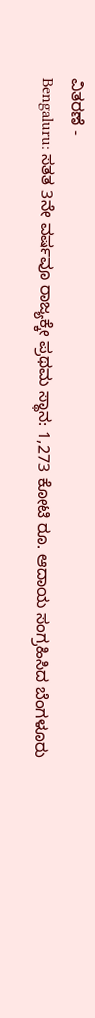ವಿತರಣೆ -
Bengaluru: ಸತತ 3ನೇ ವರ್ಷವೂ ರಾಜ್ಯಕ್ಕೇ ಪ್ರಥಮ ಸ್ಥಾನ: 1,273 ಕೋಟಿ ರೂ. ಆದಾಯ ಸಂಗ್ರಹಿಸಿದ ಬೆಂಗಳೂರು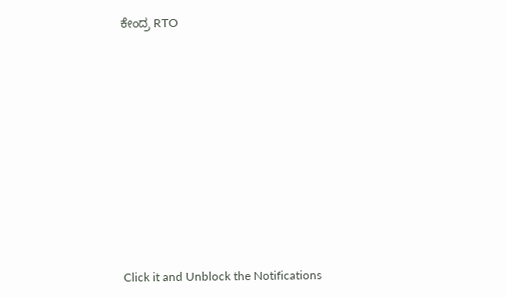ಕೇಂದ್ರ RTO












Click it and Unblock the Notifications